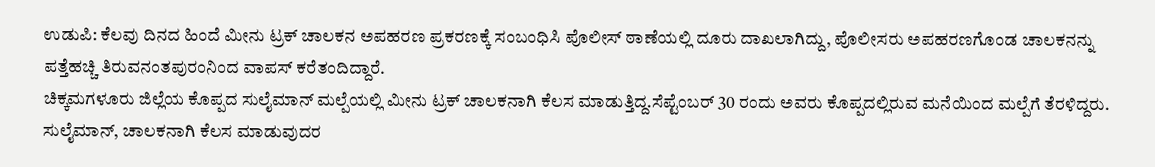ಉಡುಪಿ: ಕೆಲವು ದಿನದ ಹಿಂದೆ ಮೀನು ಟ್ರಕ್ ಚಾಲಕನ ಅಪಹರಣ ಪ್ರಕರಣಕ್ಕೆ ಸಂಬಂಧಿಸಿ ಪೊಲೀಸ್ ಠಾಣೆಯಲ್ಲಿ ದೂರು ದಾಖಲಾಗಿದ್ದು, ಪೊಲೀಸರು ಅಪಹರಣಗೊಂಡ ಚಾಲಕನನ್ನು ಪತ್ತೆಹಚ್ಚಿ ತಿರುವನಂತಪುರಂನಿಂದ ವಾಪಸ್ ಕರೆತಂದಿದ್ದಾರೆ.
ಚಿಕ್ಕಮಗಳೂರು ಜಿಲ್ಲೆಯ ಕೊಪ್ಪದ ಸುಲೈಮಾನ್ ಮಲ್ಪೆಯಲ್ಲಿ ಮೀನು ಟ್ರಕ್ ಚಾಲಕನಾಗಿ ಕೆಲಸ ಮಾಡುತ್ತಿದ್ದ.ಸೆಪ್ಟೆಂಬರ್ 30 ರಂದು ಅವರು ಕೊಪ್ಪದಲ್ಲಿರುವ ಮನೆಯಿಂದ ಮಲ್ಪೆಗೆ ತೆರಳಿದ್ದರು. ಸುಲೈಮಾನ್, ಚಾಲಕನಾಗಿ ಕೆಲಸ ಮಾಡುವುದರ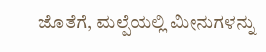ಜೊತೆಗೆ, ಮಲ್ಪೆಯಲ್ಲಿ ಮೀನುಗಳನ್ನು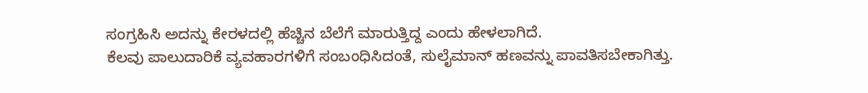ಸಂಗ್ರಹಿಸಿ ಅದನ್ನು ಕೇರಳದಲ್ಲಿ ಹೆಚ್ಚಿನ ಬೆಲೆಗೆ ಮಾರುತ್ತಿದ್ದ ಎಂದು ಹೇಳಲಾಗಿದೆ.
ಕೆಲವು ಪಾಲುದಾರಿಕೆ ವ್ಯವಹಾರಗಳಿಗೆ ಸಂಬಂಧಿಸಿದಂತೆ, ಸುಲೈಮಾನ್ ಹಣವನ್ನು ಪಾವತಿಸಬೇಕಾಗಿತ್ತು.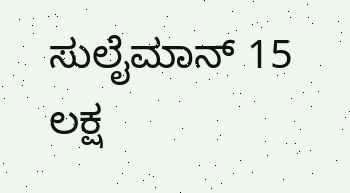ಸುಲೈಮಾನ್ 15 ಲಕ್ಷ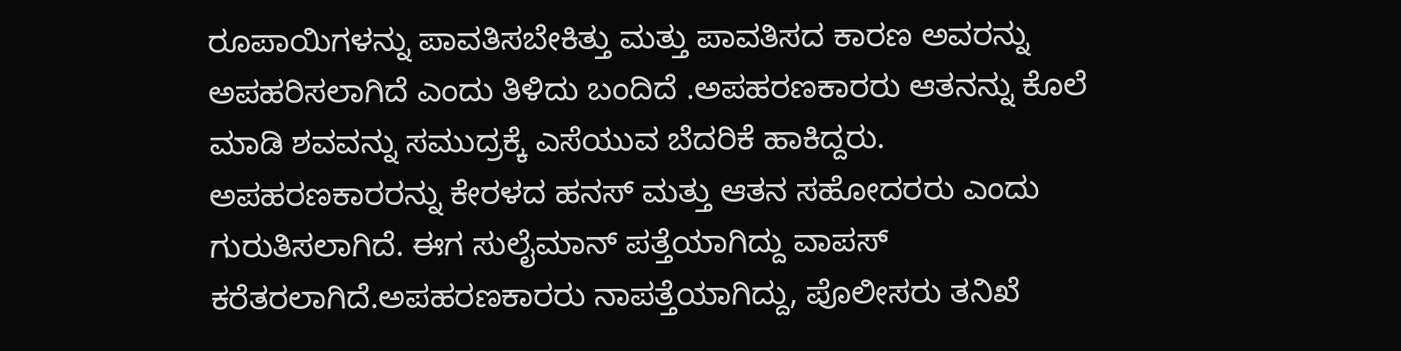ರೂಪಾಯಿಗಳನ್ನು ಪಾವತಿಸಬೇಕಿತ್ತು ಮತ್ತು ಪಾವತಿಸದ ಕಾರಣ ಅವರನ್ನು ಅಪಹರಿಸಲಾಗಿದೆ ಎಂದು ತಿಳಿದು ಬಂದಿದೆ .ಅಪಹರಣಕಾರರು ಆತನನ್ನು ಕೊಲೆ ಮಾಡಿ ಶವವನ್ನು ಸಮುದ್ರಕ್ಕೆ ಎಸೆಯುವ ಬೆದರಿಕೆ ಹಾಕಿದ್ದರು.
ಅಪಹರಣಕಾರರನ್ನು ಕೇರಳದ ಹನಸ್ ಮತ್ತು ಆತನ ಸಹೋದರರು ಎಂದು ಗುರುತಿಸಲಾಗಿದೆ. ಈಗ ಸುಲೈಮಾನ್ ಪತ್ತೆಯಾಗಿದ್ದು ವಾಪಸ್ ಕರೆತರಲಾಗಿದೆ.ಅಪಹರಣಕಾರರು ನಾಪತ್ತೆಯಾಗಿದ್ದು, ಪೊಲೀಸರು ತನಿಖೆ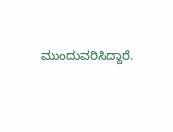ಮುಂದುವರಿಸಿದ್ದಾರೆ.